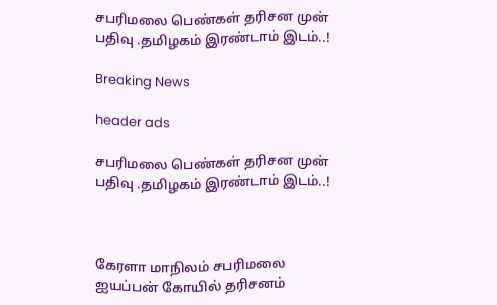சபரிமலை பெண்கள் தரிசன முன் பதிவு .தமிழகம் இரண்டாம் இடம்..!

Breaking News

header ads

சபரிமலை பெண்கள் தரிசன முன் பதிவு .தமிழகம் இரண்டாம் இடம்..!



கேரளா மாநிலம் சபரிமலை ஐயப்பன் கோயில் தரிசனம்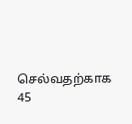செல்வதற்காக 45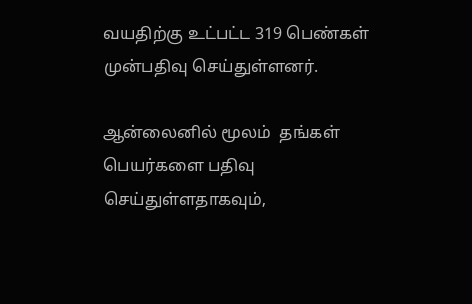வயதிற்கு உட்பட்ட 319 பெண்கள் முன்பதிவு செய்துள்ளனர்.

ஆன்லைனில் மூலம்  தங்கள் பெயர்களை பதிவு செய்துள்ளதாகவும்,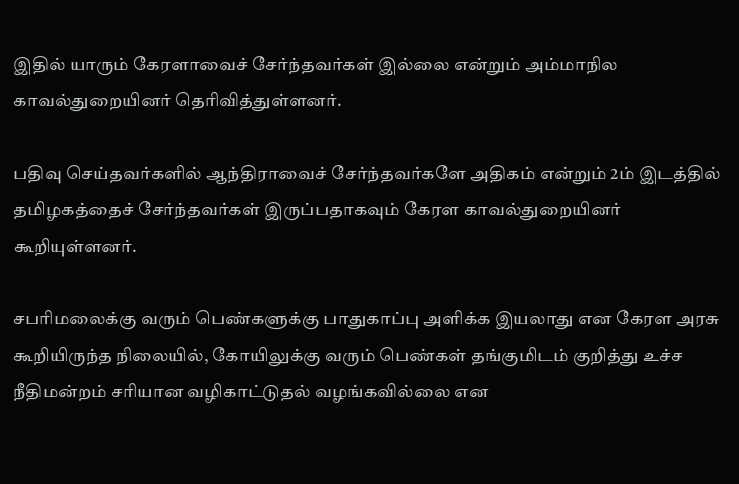இதில் யாரும் கேரளாவைச் சேர்ந்தவர்கள் இல்லை என்றும் அம்மாநில காவல்துறையினர் தெரிவித்துள்ளனர்.

பதிவு செய்தவர்களில் ஆந்திராவைச் சேர்ந்தவர்களே அதிகம் என்றும் 2ம் இடத்தில் தமிழகத்தைச் சேர்ந்தவர்கள் இருப்பதாகவும் கேரள காவல்துறையினர் கூறியுள்ளனர்.

சபரிமலைக்கு வரும் பெண்களுக்கு பாதுகாப்பு அளிக்க இயலாது என கேரள அரசு கூறியிருந்த நிலையில், கோயிலுக்கு வரும் பெண்கள் தங்குமிடம் குறித்து உச்ச நீதிமன்றம் சரியான வழிகாட்டுதல் வழங்கவில்லை என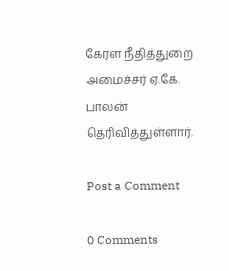கேரள நீதித்துறை அமைச்சர் ஏ.கே. பாலன் தெரிவித்துள்ளார்.

Post a Comment

0 Comments